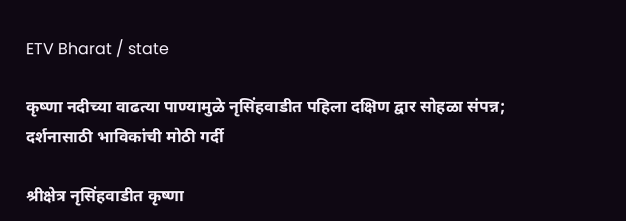ETV Bharat / state

कृष्णा नदीच्या वाढत्या पाण्यामुळे नृसिंहवाडीत पहिला दक्षिण द्वार सोहळा संपन्न; दर्शनासाठी भाविकांची मोठी गर्दी

श्रीक्षेत्र नृसिंहवाडीत कृष्णा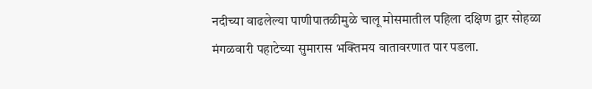नदीच्या वाढलेल्या पाणीपातळीमुळे चालू मोसमातील पहिला दक्षिण द्वार सोहळा मंगळवारी पहाटेच्या सुमारास भक्तिमय वातावरणात पार पडला.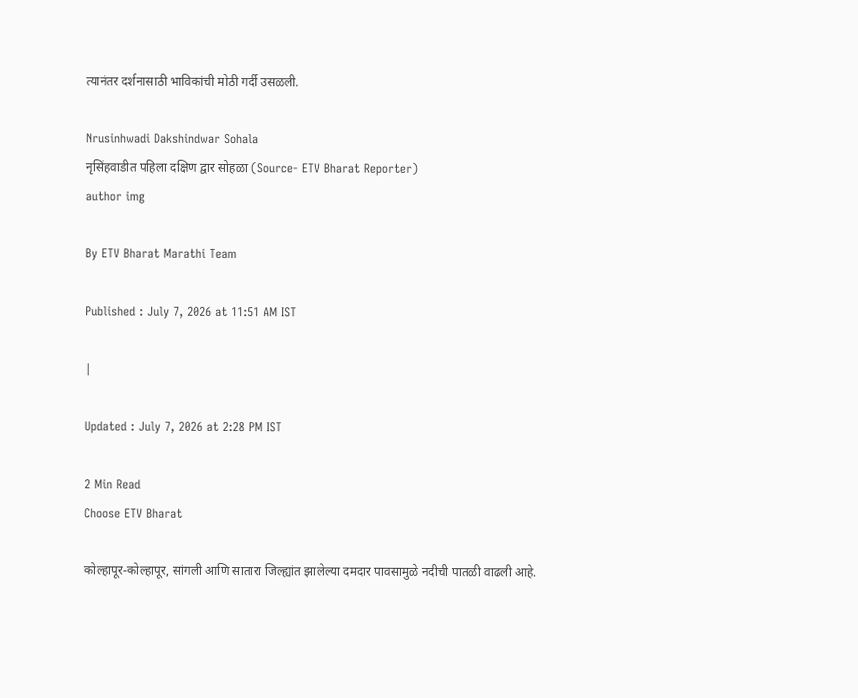त्यानंतर दर्शनासाठी भाविकांची मोठी गर्दी उसळली.

Nrusinhwadi Dakshindwar Sohala
नृसिंहवाडीत पहिला दक्षिण द्वार सोहळा (Source- ETV Bharat Reporter)
author img

By ETV Bharat Marathi Team

Published : July 7, 2026 at 11:51 AM IST

|

Updated : July 7, 2026 at 2:28 PM IST

2 Min Read
Choose ETV Bharat

कोल्हापूर-कोल्हापूर, सांगली आणि सातारा जिल्ह्यांत झालेल्या दमदार पावसामुळे नदीची पातळी वाढली आहे.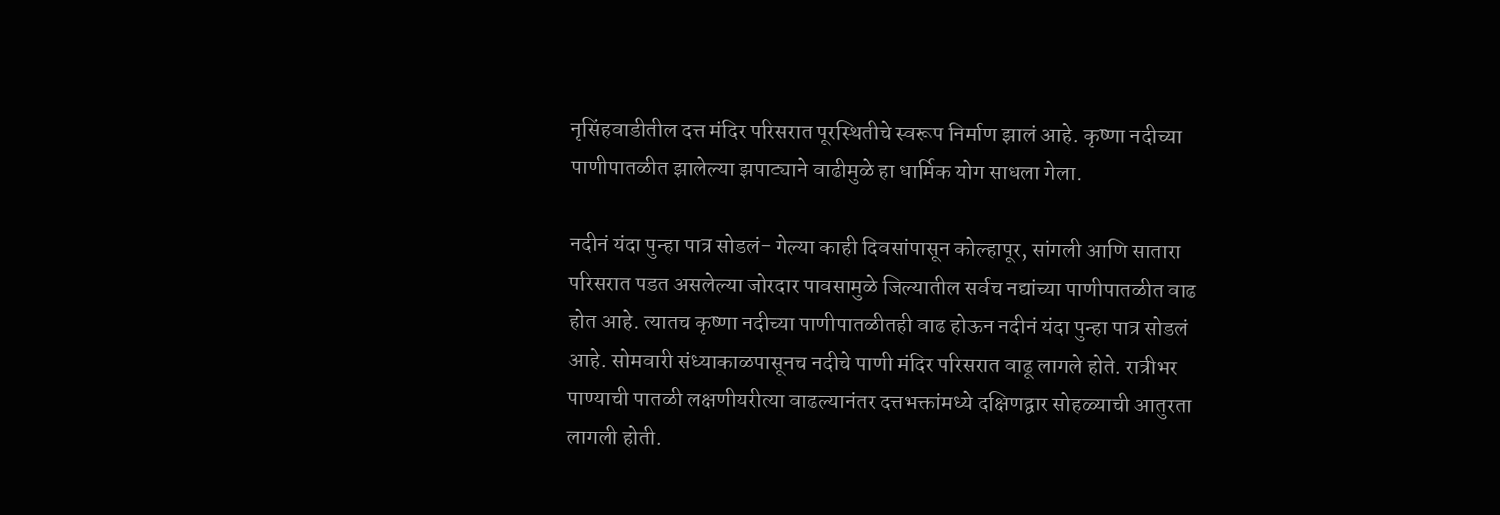नृसिंहवाडीतील दत्त मंदिर परिसरात पूरस्थितीचे स्वरूप निर्माण झालं आहे. कृष्णा नदीच्या पाणीपातळीत झालेल्या झपाट्याने वाढीमुळे हा धार्मिक योग साधला गेला.

नदीनं यंदा पुन्हा पात्र सोडलं- गेल्या काही दिवसांपासून कोल्हापूर, सांगली आणि सातारा परिसरात पडत असलेल्या जोरदार पावसामुळे जिल्यातील सर्वच नद्यांच्या पाणीपातळीत वाढ होत आहे. त्यातच कृष्णा नदीच्या पाणीपातळीतही वाढ होऊन नदीनं यंदा पुन्हा पात्र सोडलं आहे. सोमवारी संध्याकाळपासूनच नदीचे पाणी मंदिर परिसरात वाढू लागले होते. रात्रीभर पाण्याची पातळी लक्षणीयरीत्या वाढल्यानंतर दत्तभक्तांमध्ये दक्षिणद्वार सोहळ्याची आतुरता लागली होती.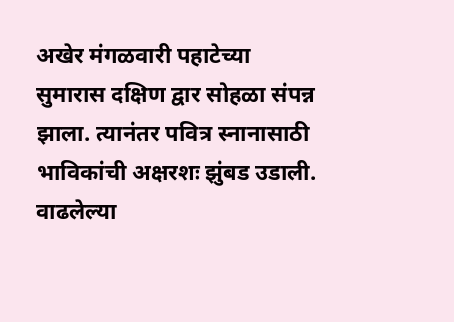अखेर मंगळवारी पहाटेच्या सुमारास दक्षिण द्वार सोहळा संपन्न झाला. त्यानंतर पवित्र स्नानासाठी भाविकांची अक्षरशः झुंबड उडाली. वाढलेल्या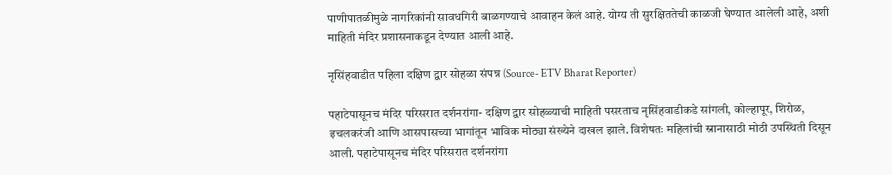पाणीपातळीमुळे नागरिकांनी सावधगिरी बाळगण्याचे आवाहन केलं आहे. योग्य ती सुरक्षिततेची काळजी घेण्यात आलेली आहे, अशी माहिती मंदिर प्रशासनाकडून देण्यात आली आहे.

नृसिंहवाडीत पहिला दक्षिण द्वार सोहळा संपन्न (Source- ETV Bharat Reporter)

पहाटेपासूनच मंदिर परिसरात दर्शनरांगा- दक्षिण द्वार सोहळ्याची माहिती पसरताच नृसिंहवाडीकडे सांगली, कोल्हापूर, शिरोळ, इचलकरंजी आणि आसपासच्या भागांतून भाविक मोठ्या संख्येने दाखल झाले. विशेषतः महिलांची स्नानासाठी मोठी उपस्थिती दिसून आली. पहाटेपासूनच मंदिर परिसरात दर्शनरांगा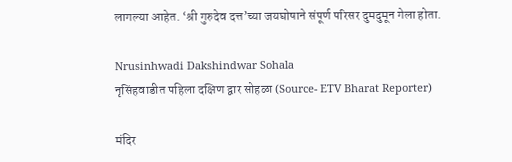लागल्या आहेत. ‘श्री गुरुदेव दत्त’च्या जयघोषाने संपूर्ण परिसर दुमदुमून गेला होता.

Nrusinhwadi Dakshindwar Sohala
नृसिंहवाडीत पहिला दक्षिण द्वार सोहळा (Source- ETV Bharat Reporter)

मंदिर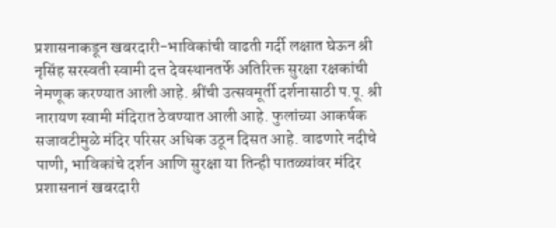प्रशासनाकडून खबरदारी-भाविकांची वाढती गर्दी लक्षात घेऊन श्री नृसिंह सरस्वती स्वामी दत्त देवस्थानतर्फे अतिरिक्त सुरक्षा रक्षकांची नेमणूक करण्यात आली आहे. श्रींची उत्सवमूर्ती दर्शनासाठी प.पू. श्री नारायण स्वामी मंदिरात ठेवण्यात आली आहे. फुलांच्या आकर्षक सजावटीमुळे मंदिर परिसर अधिक उठून दिसत आहे. वाढणारे नदीचे पाणी, भाविकांचे दर्शन आणि सुरक्षा या तिन्ही पातळ्यांवर मंदिर प्रशासनानं खबरदारी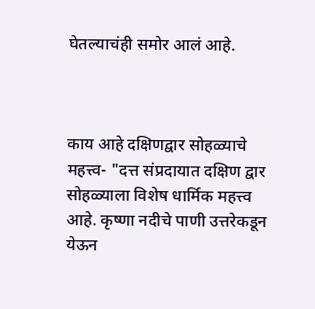घेतल्याचंही समोर आलं आहे.



काय आहे दक्षिणद्वार सोहळ्याचे महत्त्व- "दत्त संप्रदायात दक्षिण द्वार सोहळ्याला विशेष धार्मिक महत्त्व आहे. कृष्णा नदीचे पाणी उत्तरेकडून येऊन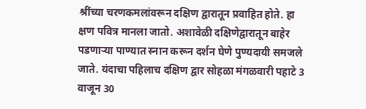श्रींच्या चरणकमलांवरून दक्षिण द्वारातून प्रवाहित होते. हा क्षण पवित्र मानला जातो. अशावेळी दक्षिणेद्वारातून बाहेर पडणाऱ्या पाण्यात स्नान करून दर्शन घेणे पुण्यदायी समजले जाते. यंदाचा पहिलाच दक्षिण द्वार सोहळा मंगळवारी पहाटे 3 वाजून 30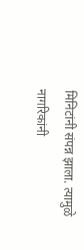मिनिटांनी संपन्न झाला. त्यामुळे नागरिकांनी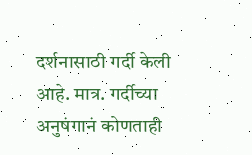दर्शनासाठी गर्दी केली आहे. मात्र. गर्दीच्या अनुषंगानं कोणताही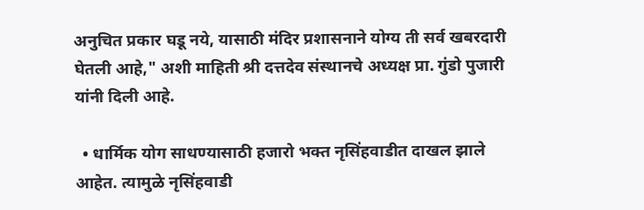अनुचित प्रकार घडू नये, यासाठी मंदिर प्रशासनाने योग्य ती सर्व खबरदारी घेतली आहे," अशी माहिती श्री दत्तदेव संस्थानचे अध्यक्ष प्रा. गुंडो पुजारी यांनी दिली आहे.

  • धार्मिक योग साधण्यासाठी हजारो भक्त नृसिंहवाडीत दाखल झाले आहेत. त्यामुळे नृसिंहवाडी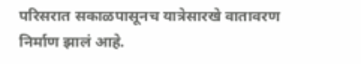परिसरात सकाळपासूनच यात्रेसारखे वातावरण निर्माण झालं आहे.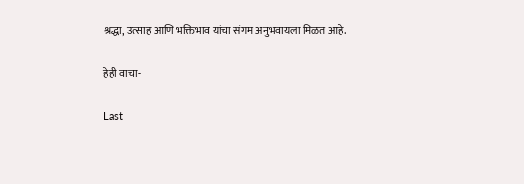श्रद्धा, उत्साह आणि भक्तिभाव यांचा संगम अनुभवायला मिळत आहे.

हेही वाचा-

Last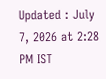Updated : July 7, 2026 at 2:28 PM IST